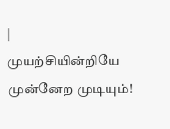|
முயற்சியின்றியே முன்னேற முடியும்!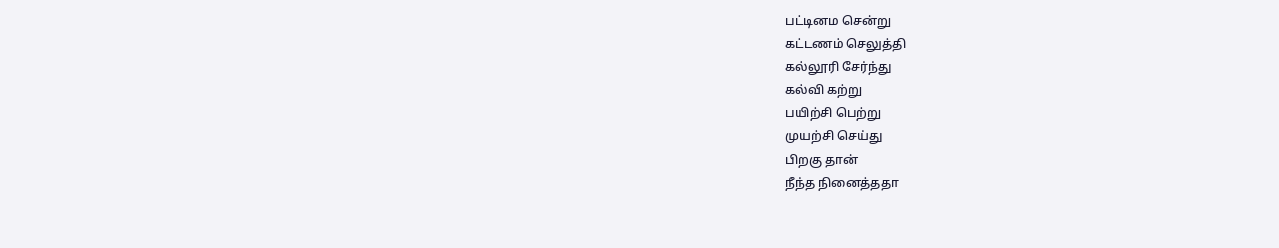பட்டினம சென்று
கட்டணம் செலுத்தி
கல்லூரி சேர்ந்து
கல்வி கற்று
பயிற்சி பெற்று
முயற்சி செய்து
பிறகு தான்
நீந்த நினைத்ததா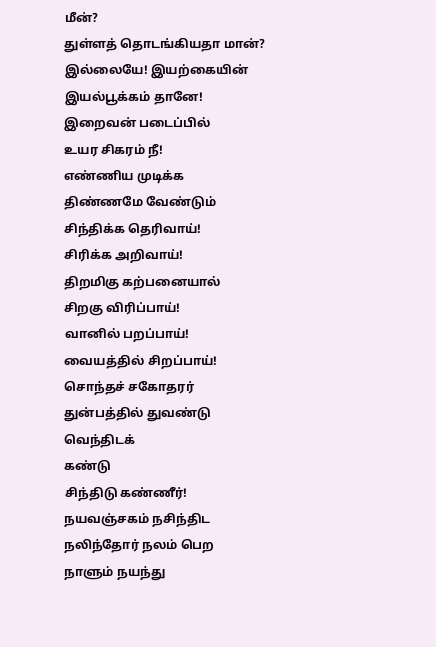மீன்?
துள்ளத் தொடங்கியதா மான்?
இல்லையே! இயற்கையின்
இயல்பூக்கம் தானே!
இறைவன் படைப்பில்
உயர சிகரம் நீ!
எண்ணிய முடிக்க
திண்ணமே வேண்டும்
சிந்திக்க தெரிவாய்!
சிரிக்க அறிவாய்!
திறமிகு கற்பனையால்
சிறகு விரிப்பாய்!
வானில் பறப்பாய்!
வையத்தில் சிறப்பாய்!
சொந்தச் சகோதரர்
துன்பத்தில் துவண்டு
வெந்திடக்
கண்டு
சிந்திடு கண்ணீர்!
நயவஞ்சகம் நசிந்திட
நலிந்தோர் நலம் பெற
நாளும் நயந்து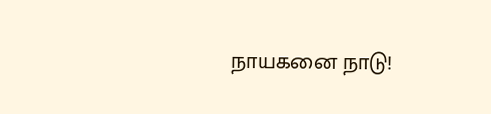நாயகனை நாடு!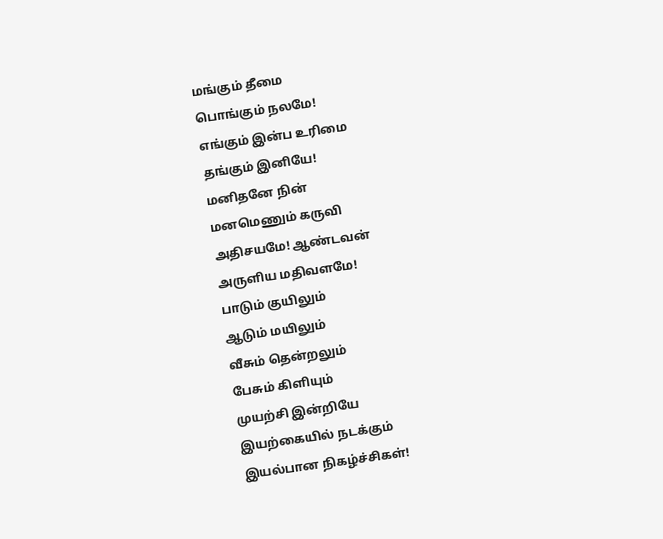மங்கும் தீமை
பொங்கும் நலமே!
எங்கும் இன்ப உரிமை
தங்கும் இனியே!
மனிதனே நின்
மனமெணும் கருவி
அதிசயமே! ஆண்டவன்
அருளிய மதிவளமே!
பாடும் குயிலும்
ஆடும் மயிலும்
வீசும் தென்றலும்
பேசும் கிளியும்
முயற்சி இன்றியே
இயற்கையில் நடக்கும்
இயல்பான நிகழ்ச்சிகள்!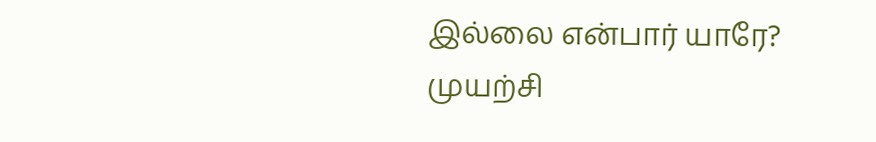இல்லை என்பார் யாரே?
முயற்சி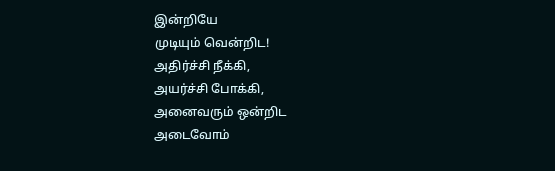இன்றியே
முடியும் வென்றிட!
அதிர்ச்சி நீக்கி,
அயர்ச்சி போக்கி,
அனைவரும் ஒன்றிட
அடைவோம்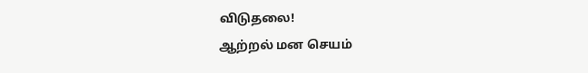விடுதலை!
ஆற்றல் மன செயம்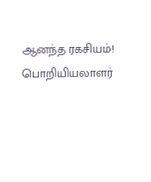ஆனந்த ரகசியம்!
பொறியியலாளர்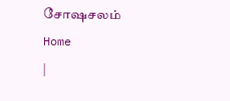சோஷசலம்
Home
|